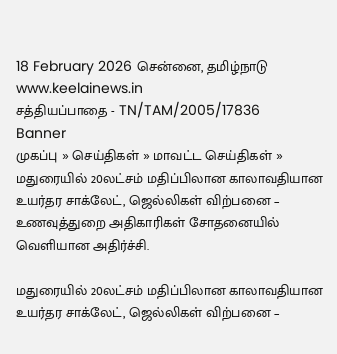18 February 2026 சென்னை, தமிழ்நாடு
www.keelainews.in
சத்தியப்பாதை - TN/TAM/2005/17836
Banner
முகப்பு » செய்திகள் » மாவட்ட செய்திகள் » மதுரையில் 20லட்சம் மதிப்பிலான காலாவதியான உயர்தர சாக்லேட், ஜெல்லிகள் விற்பனை – உணவுத்துறை அதிகாரிகள் சோதனையில் வெளியான அதிர்ச்சி.

மதுரையில் 20லட்சம் மதிப்பிலான காலாவதியான உயர்தர சாக்லேட், ஜெல்லிகள் விற்பனை –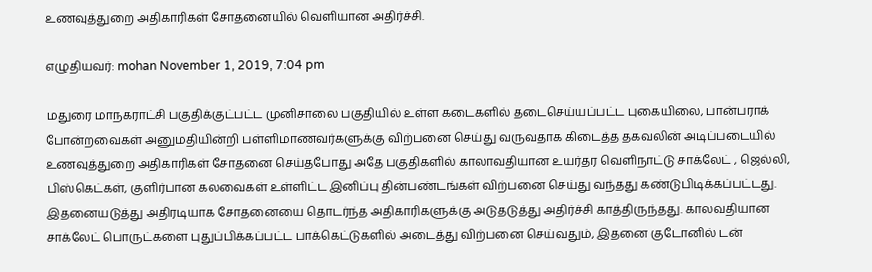உணவுத்துறை அதிகாரிகள் சோதனையில் வெளியான அதிர்ச்சி.

எழுதியவர்: mohan November 1, 2019, 7:04 pm

மதுரை மாநகராட்சி பகுதிக்குட்பட்ட முனிசாலை பகுதியில் உள்ள கடைகளில் தடைசெய்யப்பட்ட புகையிலை, பான்பராக் போன்றவைகள் அனுமதியின்றி பள்ளிமாணவர்களுக்கு விற்பனை செய்து வருவதாக கிடைத்த தகவலின் அடிப்படையில் உணவுத்துறை அதிகாரிகள் சோதனை செய்தபோது அதே பகுதிகளில் காலாவதியான உயர்தர வெளிநாட்டு சாக்லேட் , ஜெல்லி, பிஸ்கெட்கள், குளிர்பான கலவைகள் உள்ளிட்ட இனிப்பு தின்பண்டங்கள் விற்பனை செய்து வந்தது கண்டுபிடிக்கப்பட்டது. இதனையடுத்து அதிரடியாக சோதனையை தொடர்ந்த அதிகாரிகளுக்கு அடுதடுத்து அதிர்ச்சி காத்திருந்தது. காலவதியான சாக்லேட் பொருட்களை புதுப்பிக்கப்பட்ட பாக்கெட்டுகளில் அடைத்து விற்பனை செய்வதும், இதனை குடோனில் டன்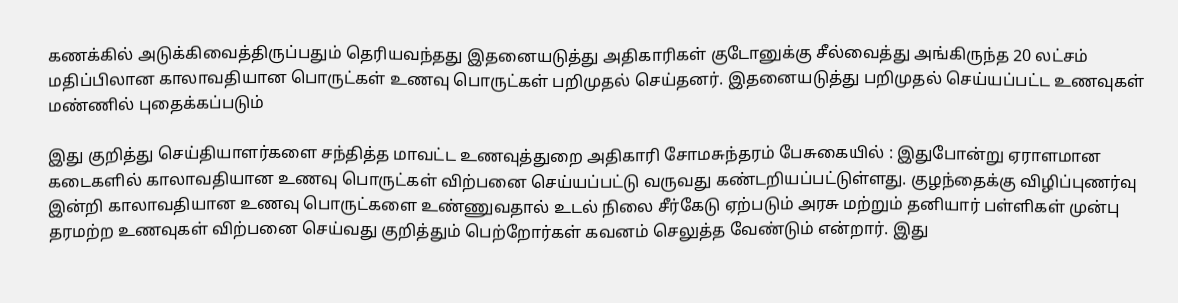கணக்கில் அடுக்கிவைத்திருப்பதும் தெரியவந்தது இதனையடுத்து அதிகாரிகள் குடோனுக்கு சீல்வைத்து அங்கிருந்த 20 லட்சம் மதிப்பிலான காலாவதியான பொருட்கள் உணவு பொருட்கள் பறிமுதல் செய்தனர். இதனையடுத்து பறிமுதல் செய்யப்பட்ட உணவுகள் மண்ணில் புதைக்கப்படும்

இது குறித்து செய்தியாளர்களை சந்தித்த மாவட்ட உணவுத்துறை அதிகாரி சோமசுந்தரம் பேசுகையில் : இதுபோன்று ஏராளமான கடைகளில் காலாவதியான உணவு பொருட்கள் விற்பனை செய்யப்பட்டு வருவது கண்டறியப்பட்டுள்ளது. குழந்தைக்கு விழிப்புணர்வு இன்றி காலாவதியான உணவு பொருட்களை உண்ணுவதால் உடல் நிலை சீர்கேடு ஏற்படும் அரசு மற்றும் தனியார் பள்ளிகள் முன்பு தரமற்ற உணவுகள் விற்பனை செய்வது குறித்தும் பெற்றோர்கள் கவனம் செலுத்த வேண்டும் என்றார். இது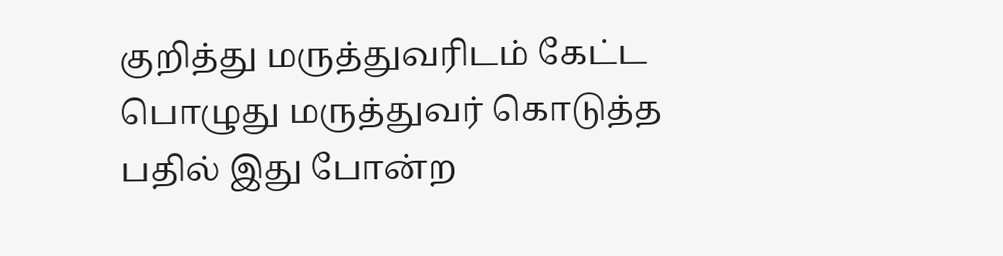குறித்து மருத்துவரிடம் கேட்ட பொழுது மருத்துவர் கொடுத்த பதில் இது போன்ற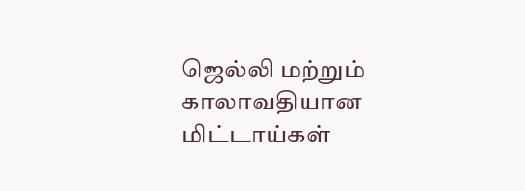ஜெல்லி மற்றும் காலாவதியான மிட்டாய்கள்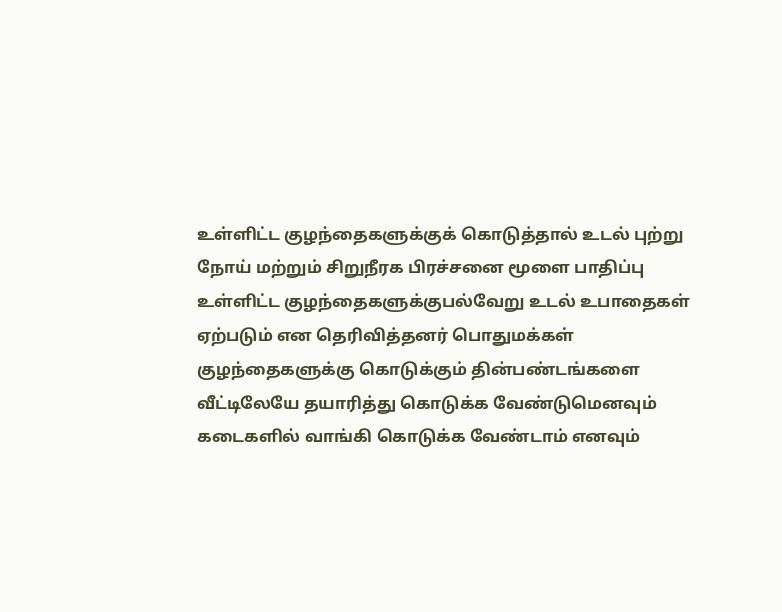உள்ளிட்ட குழந்தைகளுக்குக் கொடுத்தால் உடல் புற்று நோய் மற்றும் சிறுநீரக பிரச்சனை மூளை பாதிப்பு உள்ளிட்ட குழந்தைகளுக்குபல்வேறு உடல் உபாதைகள் ஏற்படும் என தெரிவித்தனர் பொதுமக்கள் குழந்தைகளுக்கு கொடுக்கும் தின்பண்டங்களை வீட்டிலேயே தயாரித்து கொடுக்க வேண்டுமெனவும் கடைகளில் வாங்கி கொடுக்க வேண்டாம் எனவும்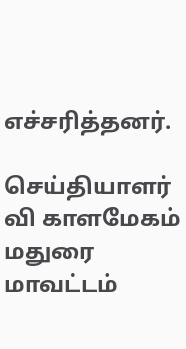எச்சரித்தனர்.

செய்தியாளர் வி காளமேகம் மதுரை மாவட்டம்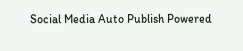Social Media Auto Publish Powered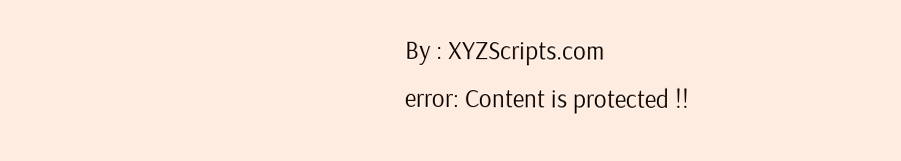By : XYZScripts.com
error: Content is protected !!